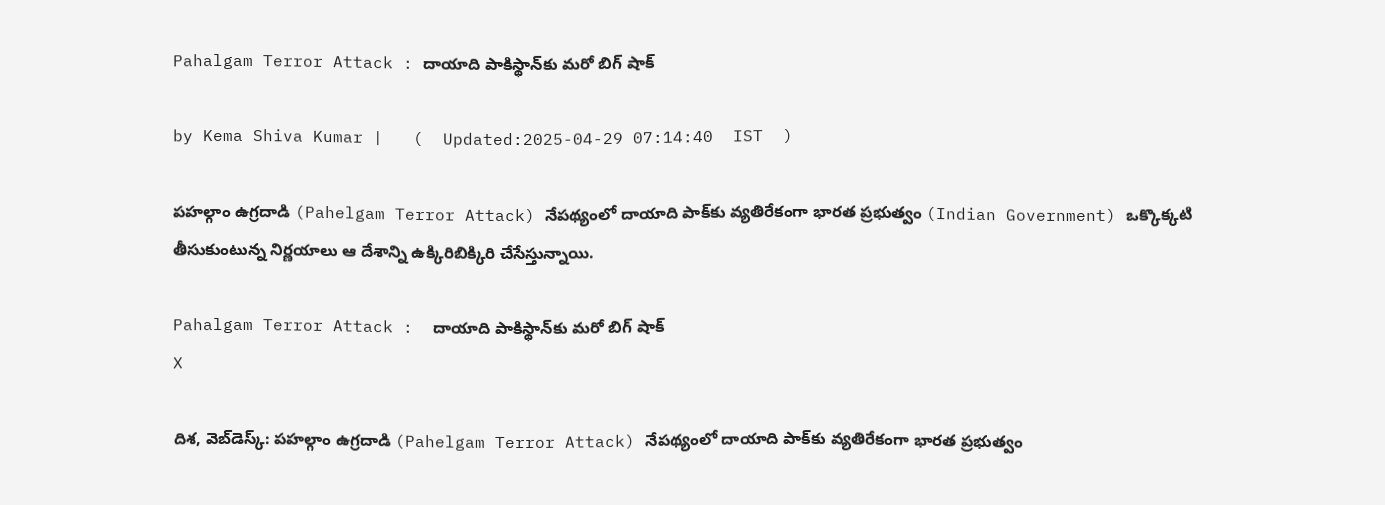Pahalgam Terror Attack : దాయాది పాకిస్థాన్‌కు మరో బిగ్ షాక్

by Kema Shiva Kumar |   (  Updated:2025-04-29 07:14:40  IST  )

పహల్గాం ఉగ్రదాడి (Pahelgam Terror Attack) నేపథ్యంలో దాయాది పాక్‌కు వ్యతిరేకంగా భారత ప్రభుత్వం (Indian Government) ఒక్కొక్కటి తీసుకుంటున్న నిర్ణయాలు ఆ దేశాన్ని ఉక్కిరిబిక్కిరి చేసేస్తున్నాయి.

Pahalgam Terror Attack :  దాయాది పాకిస్థాన్‌కు మరో బిగ్ షాక్
X

దిశ, వెబ్‌డెస్క్: పహల్గాం ఉగ్రదాడి (Pahelgam Terror Attack) నేపథ్యంలో దాయాది పాక్‌కు వ్యతిరేకంగా భారత ప్రభుత్వం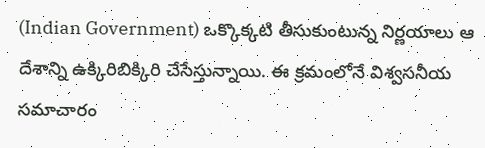(Indian Government) ఒక్కొక్కటి తీసుకుంటున్న నిర్ణయాలు ఆ దేశాన్ని ఉక్కిరిబిక్కిరి చేసేస్తున్నాయి. ఈ క్రమంలోనే విశ్వసనీయ సమాచారం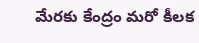మేరకు కేంద్రం మరో కీలక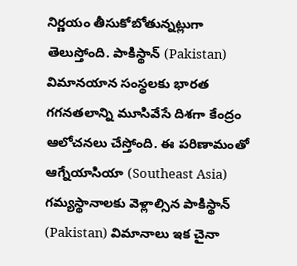నిర్ణయం తీసుకోబోతున్నట్లుగా తెలుస్తోంది. పాకిస్థాన్‌ (Pakistan) విమానయాన సంస్థలకు భారత గగనతలాన్ని మూసివేసే దిశగా కేంద్రం ఆలోచనలు చేస్తోంది. ఈ పరిణామంతో ఆగ్నేయాసియా (Southeast Asia) గమ్యస్థానాలకు వెళ్లాల్సిన పాకిస్థాన్ (Pakistan) విమానాలు ఇక చైనా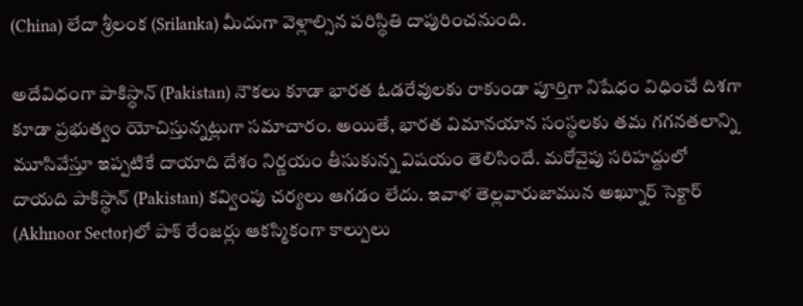(China) లేదా శ్రీలంక (Srilanka) మీదుగా వెళ్లాల్సిన పరిస్థితి దాపురించనుంది.

అదేవిధంగా పాకిస్థాన్‌ (Pakistan) నౌకలు కూడా భారత ఓడరేవులకు రాకుండా పూర్తిగా నిషేధం విధించే దిశగా కూడా ప్రభుత్వం యోచిస్తున్నట్లుగా సమాచారం. అయితే, భారత విమానయాన సంస్థలకు తమ గగనతలాన్ని మూసివేస్తూ ఇప్పటికే దాయాది దేశం నిర్ణయం తీసుకున్న విషయం తెలిసిందే. మరోవైపు సరిహద్దులో దాయది పాకిస్థాన్ (Pakistan) కవ్వింపు చర్యలు ఆగడం లేదు. ఇవాళ తెల్లవారుజామున అఖ్నూర్ సెక్టార్‌ (Akhnoor Sector)లో పాక్ రేంజర్లు ఆకస్మికంగా కాల్పులు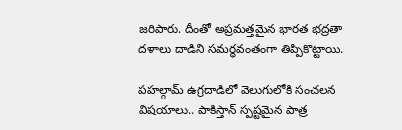జరిపారు. దీంతో అప్రమత్తమైన భారత భద్రతా దళాలు దాడిని సమర్ధవంతంగా తిప్పికొట్టాయి.

పహల్గామ్ ఉగ్రదాడిలో వెలుగులోకి సంచలన విషయాలు.. పాకిస్తాన్ స్పష్టమైన పాత్ర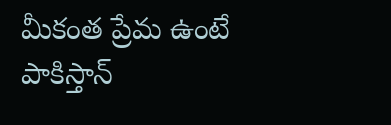మీకంత ప్రేమ ఉంటే పాకిస్తాన్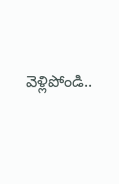వెళ్లిపోండి..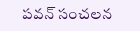పవన్ సంచలన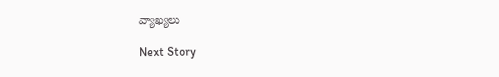వ్యాఖ్యలు

Next Story